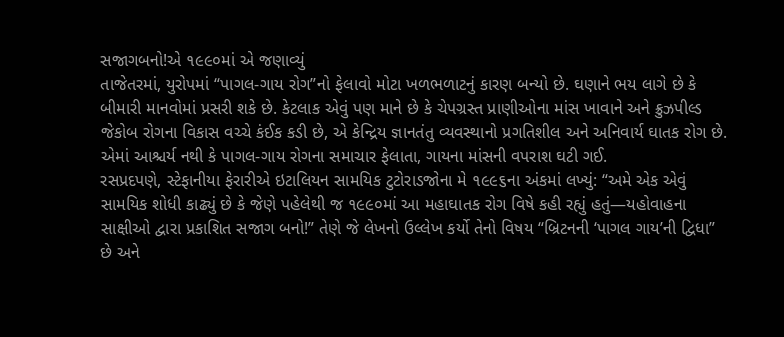સજાગબનો!એ ૧૯૯૦માં એ જણાવ્યું
તાજેતરમાં, યુરોપમાં “પાગલ-ગાય રોગ”નો ફેલાવો મોટા ખળભળાટનું કારણ બન્યો છે. ઘણાને ભય લાગે છે કે બીમારી માનવોમાં પ્રસરી શકે છે. કેટલાક એવું પણ માને છે કે ચેપગ્રસ્ત પ્રાણીઓના માંસ ખાવાને અને ક્રુઝપીલ્ડ જેકોબ રોગના વિકાસ વચ્ચે કંઈક કડી છે, એ કેન્દ્રિય જ્ઞાનતંતુ વ્યવસ્થાનો પ્રગતિશીલ અને અનિવાર્ય ઘાતક રોગ છે. એમાં આશ્ચર્ય નથી કે પાગલ-ગાય રોગના સમાચાર ફેલાતા, ગાયના માંસની વપરાશ ઘટી ગઈ.
રસપ્રદપણે, સ્ટેફાનીયા ફેરારીએ ઇટાલિયન સામયિક ટુટોરાડજોના મે ૧૯૯૬ના અંકમાં લખ્યું: “અમે એક એવું સામયિક શોધી કાઢ્યું છે કે જેણે પહેલેથી જ ૧૯૯૦માં આ મહાઘાતક રોગ વિષે કહી રહ્યું હતું—યહોવાહના સાક્ષીઓ દ્વારા પ્રકાશિત સજાગ બનો!” તેણે જે લેખનો ઉલ્લેખ કર્યો તેનો વિષય “બ્રિટનની ‘પાગલ ગાયʼની દ્વિધા” છે અને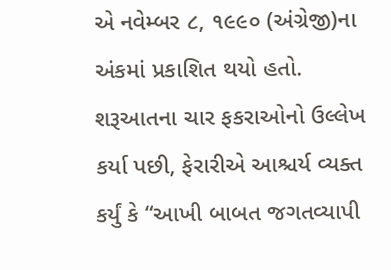એ નવેમ્બર ૮, ૧૯૯૦ (અંગ્રેજી)ના અંકમાં પ્રકાશિત થયો હતો. શરૂઆતના ચાર ફકરાઓનો ઉલ્લેખ કર્યા પછી, ફેરારીએ આશ્ચર્ય વ્યક્ત કર્યું કે “આખી બાબત જગતવ્યાપી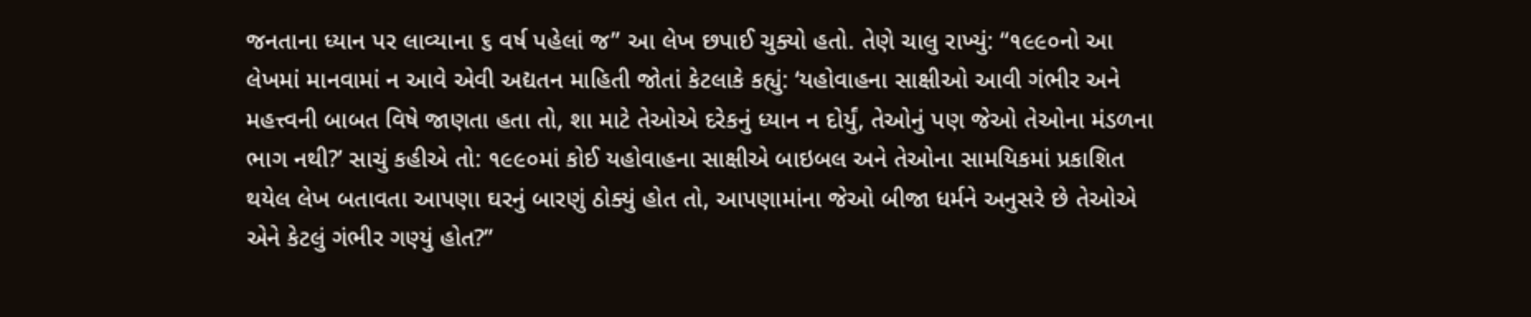જનતાના ધ્યાન પર લાવ્યાના ૬ વર્ષ પહેલાં જ” આ લેખ છપાઈ ચુક્યો હતો. તેણે ચાલુ રાખ્યું: “૧૯૯૦નો આ લેખમાં માનવામાં ન આવે એવી અદ્યતન માહિતી જોતાં કેટલાકે કહ્યું: ‘યહોવાહના સાક્ષીઓ આવી ગંભીર અને મહત્ત્વની બાબત વિષે જાણતા હતા તો, શા માટે તેઓએ દરેકનું ધ્યાન ન દોર્યું, તેઓનું પણ જેઓ તેઓના મંડળના ભાગ નથી?’ સાચું કહીએ તો: ૧૯૯૦માં કોઈ યહોવાહના સાક્ષીએ બાઇબલ અને તેઓના સામયિકમાં પ્રકાશિત થયેલ લેખ બતાવતા આપણા ઘરનું બારણું ઠોક્યું હોત તો, આપણામાંના જેઓ બીજા ધર્મને અનુસરે છે તેઓએ એને કેટલું ગંભીર ગણ્યું હોત?”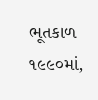ભૂતકાળ ૧૯૯૦માં,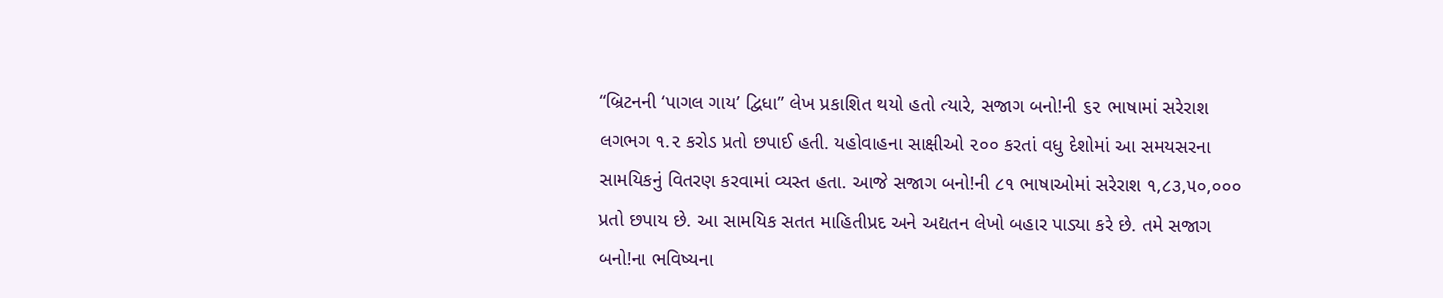“બ્રિટનની ‘પાગલ ગાય’ દ્વિધા” લેખ પ્રકાશિત થયો હતો ત્યારે, સજાગ બનો!ની ૬૨ ભાષામાં સરેરાશ લગભગ ૧.૨ કરોડ પ્રતો છપાઈ હતી. યહોવાહના સાક્ષીઓ ૨૦૦ કરતાં વધુ દેશોમાં આ સમયસરના સામયિકનું વિતરણ કરવામાં વ્યસ્ત હતા. આજે સજાગ બનો!ની ૮૧ ભાષાઓમાં સરેરાશ ૧,૮૩,૫૦,૦૦૦ પ્રતો છપાય છે. આ સામયિક સતત માહિતીપ્રદ અને અદ્યતન લેખો બહાર પાડ્યા કરે છે. તમે સજાગ બનો!ના ભવિષ્યના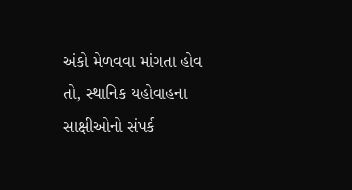અંકો મેળવવા માંગતા હોવ તો, સ્થાનિક યહોવાહના સાક્ષીઓનો સંપર્ક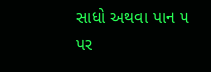સાધો અથવા પાન ૫ પર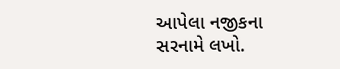આપેલા નજીકના સરનામે લખો.